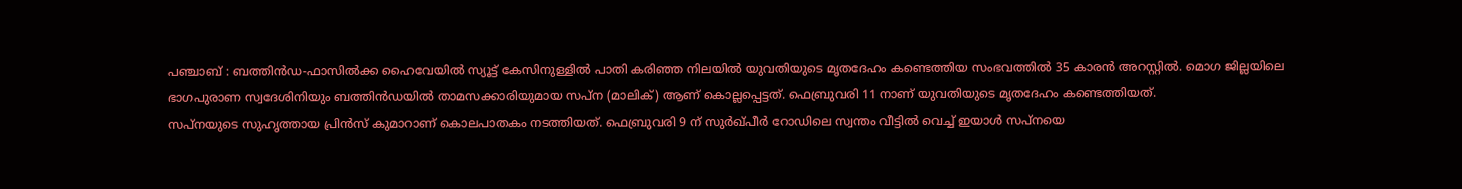പഞ്ചാബ് : ബത്തിൻഡ-ഫാസിൽക്ക ഹൈവേയിൽ സ്യൂട്ട് കേസിനുള്ളിൽ പാതി കരിഞ്ഞ നിലയിൽ യുവതിയുടെ മൃതദേഹം കണ്ടെത്തിയ സംഭവത്തിൽ 35 കാരൻ അറസ്റ്റിൽ. മൊഗ ജില്ലയിലെ ഭാഗപുരാണ സ്വദേശിനിയും ബത്തിൻഡയിൽ താമസക്കാരിയുമായ സപ്ന (മാലിക്) ആണ് കൊല്ലപ്പെട്ടത്. ഫെബ്രുവരി 11 നാണ് യുവതിയുടെ മൃതദേഹം കണ്ടെത്തിയത്.
സപ്നയുടെ സുഹൃത്തായ പ്രിൻസ് കുമാറാണ് കൊലപാതകം നടത്തിയത്. ഫെബ്രുവരി 9 ന് സുർഖ്പീർ റോഡിലെ സ്വന്തം വീട്ടിൽ വെച്ച് ഇയാൾ സപ്നയെ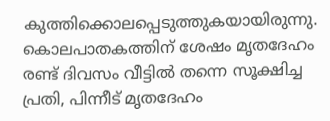കുത്തിക്കൊലപ്പെടുത്തുകയായിരുന്നു.
കൊലപാതകത്തിന് ശേഷം മൃതദേഹം രണ്ട് ദിവസം വീട്ടിൽ തന്നെ സൂക്ഷിച്ച പ്രതി, പിന്നീട് മൃതദേഹം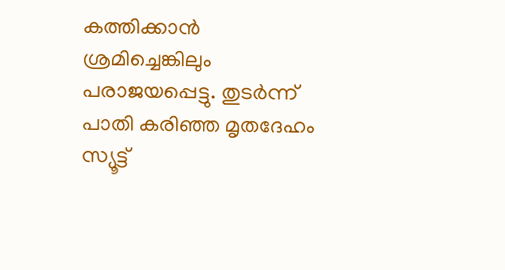കത്തിക്കാൻ ശ്രമിച്ചെങ്കിലും പരാജയപ്പെട്ടു. തുടർന്ന് പാതി കരിഞ്ഞ മൃതദേഹം സ്യൂട്ട്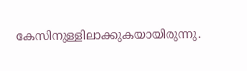കേസിനുള്ളിലാക്കുകയായിരുന്നു.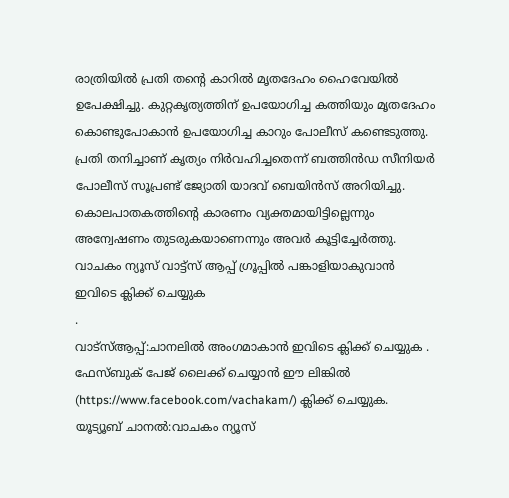രാത്രിയിൽ പ്രതി തന്റെ കാറിൽ മൃതദേഹം ഹൈവേയിൽ ഉപേക്ഷിച്ചു. കുറ്റകൃത്യത്തിന് ഉപയോഗിച്ച കത്തിയും മൃതദേഹം കൊണ്ടുപോകാൻ ഉപയോഗിച്ച കാറും പോലീസ് കണ്ടെടുത്തു.
പ്രതി തനിച്ചാണ് കൃത്യം നിർവഹിച്ചതെന്ന് ബത്തിൻഡ സീനിയർ പോലീസ് സൂപ്രണ്ട് ജ്യോതി യാദവ് ബെയിൻസ് അറിയിച്ചു. കൊലപാതകത്തിന്റെ കാരണം വ്യക്തമായിട്ടില്ലെന്നും അന്വേഷണം തുടരുകയാണെന്നും അവർ കൂട്ടിച്ചേർത്തു.
വാചകം ന്യൂസ് വാട്ട്സ് ആപ്പ് ഗ്രൂപ്പിൽ പങ്കാളിയാകുവാൻ
ഇവിടെ ക്ലിക്ക് ചെയ്യുക
.
വാട്സ്ആപ്പ്:ചാനലിൽ അംഗമാകാൻ ഇവിടെ ക്ലിക്ക് ചെയ്യുക .
ഫേസ്ബുക് പേജ് ലൈക്ക് ചെയ്യാൻ ഈ ലിങ്കിൽ (https://www.facebook.com/vachakam/) ക്ലിക്ക് ചെയ്യുക.
യൂട്യൂബ് ചാനൽ:വാചകം ന്യൂസ്